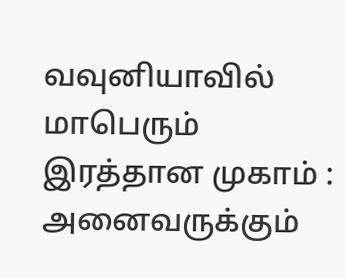வவுனியாவில் மாபெரும் இரத்தான முகாம் : அனைவருக்கும்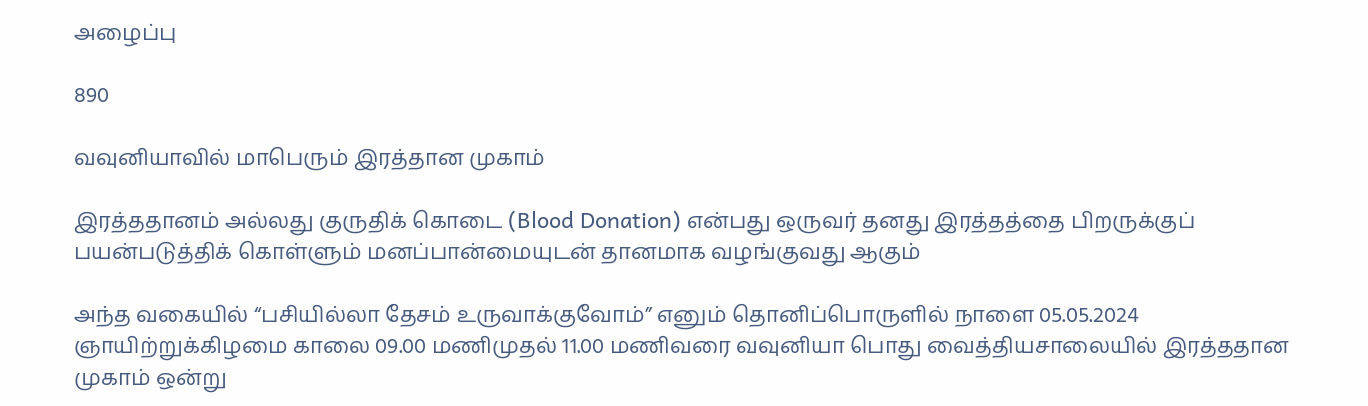அழைப்பு

890

வவுனியாவில் மாபெரும் இரத்தான முகாம்

இரத்ததானம் அல்லது குருதிக் கொடை (Blood Donation) என்பது ஒருவர் தனது இரத்தத்தை பிறருக்குப் பயன்படுத்திக் கொள்ளும் மனப்பான்மையுடன் தானமாக வழங்குவது ஆகும்

அந்த வகையில் “பசியில்லா தேசம் உருவாக்குவோம்” எனும் தொனிப்பொருளில் நாளை 05.05.2024 ஞாயிற்றுக்கிழமை காலை 09.00 மணிமுதல் 11.00 மணிவரை வவுனியா பொது வைத்தியசாலையில் இரத்ததான முகாம் ஒன்று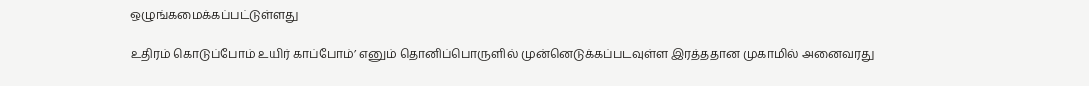ஒழுங்கமைக்கப்பட்டுள்ளது

உதிரம் கொடுப்போம் உயிர் காப்போம்’ எனும் தொனிப்பொருளில் முன்னெடுக்கப்படவுள்ள இரத்ததான முகாமில் அனைவரது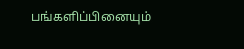பங்களிப்பினையும்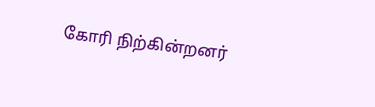கோரி நிற்கின்றனர்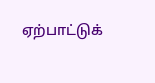ஏற்பாட்டுக்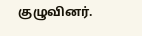குழுவினர்.